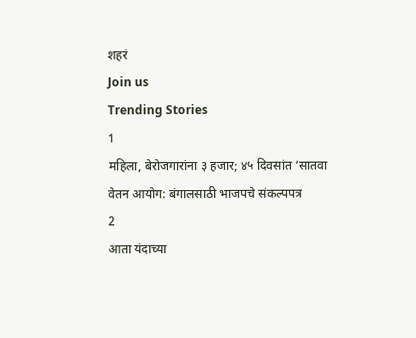शहरं
Join us
Trending Stories
1
महिला, बेरोजगारांना ३ हजार; ४५ दिवसांत ‘सातवा वेतन आयोग: बंगालसाठी भाजपचे संकल्पपत्र
2
आता यंदाच्या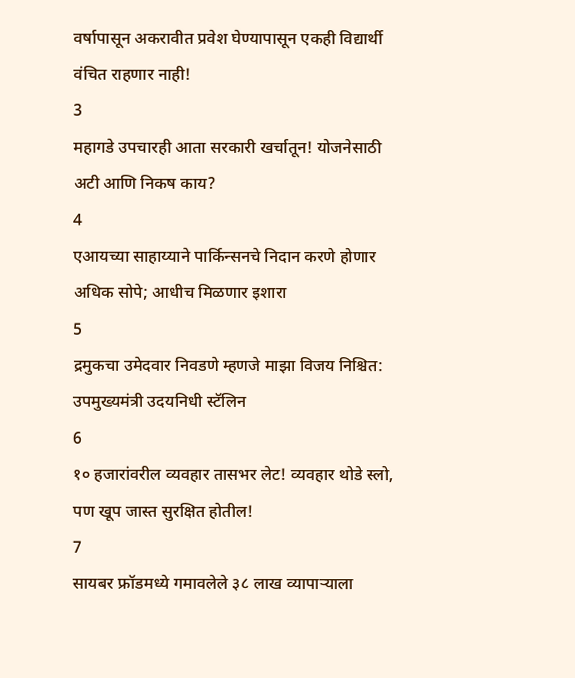वर्षापासून अकरावीत प्रवेश घेण्यापासून एकही विद्यार्थी वंचित राहणार नाही!
3
महागडे उपचारही आता सरकारी खर्चातून! योजनेसाठी अटी आणि निकष काय?
4
एआयच्या साहाय्याने पार्किन्सनचे निदान करणे होणार अधिक सोपे; आधीच मिळणार इशारा
5
द्रमुकचा उमेदवार निवडणे म्हणजे माझा विजय निश्चित: उपमुख्यमंत्री उदयनिधी स्टॅलिन
6
१० हजारांवरील व्यवहार तासभर लेट! व्यवहार थोडे स्लो, पण खूप जास्त सुरक्षित होतील!
7
सायबर फ्रॉडमध्ये गमावलेले ३८ लाख व्यापाऱ्याला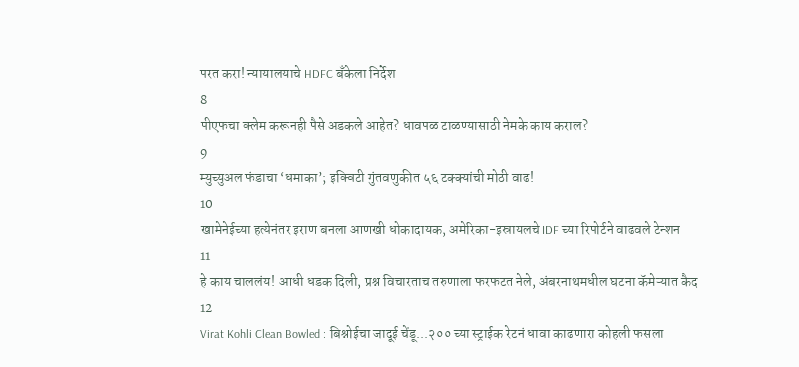परत करा! न्यायालयाचे HDFC बँकेला निर्देश
8
पीएफचा क्लेम करूनही पैसे अडकले आहेत? धावपळ टाळण्यासाठी नेमके काय कराल?
9
म्युच्युअल फंडाचा ‘धमाका’; इक्विटी गुंतवणुकीत ५६ टक्क्यांची मोठी वाढ!
10
खामेनेईच्या हत्येनंतर इराण बनला आणखी धोकादायक, अमेरिका-इस्रायलचे IDF च्या रिपोर्टने वाढवले टेन्शन
11
हे काय चाललंय! आधी धडक दिली, प्रश्न विचारताच तरुणाला फरफटत नेले, अंबरनाथमधील घटना कॅमेऱ्यात कैद
12
Virat Kohli Clean Bowled : बिश्नोईचा जादूई चेंडू...२०० च्या स्ट्राईक रेटनं धावा काढणारा कोहली फसला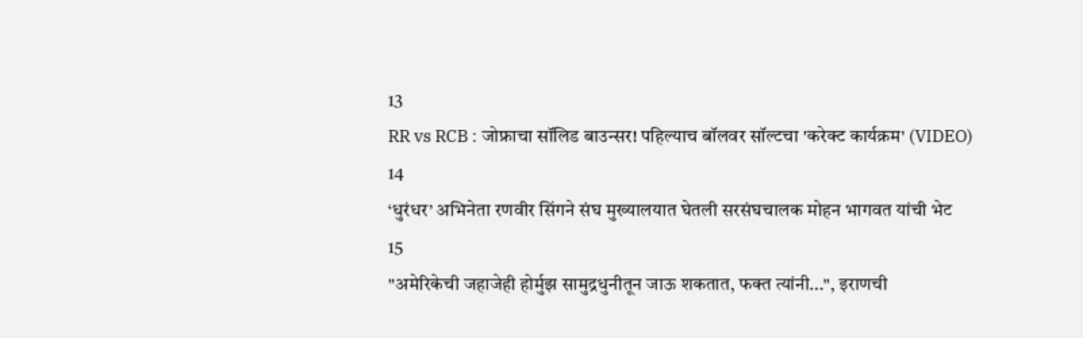13
RR vs RCB : जोफ्राचा सॉलिड बाउन्सर! पहिल्याच बॉलवर सॉल्टचा 'करेक्ट कार्यक्रम' (VIDEO)
14
‘धुरंधर’ अभिनेता रणवीर सिंगने संघ मुख्यालयात घेतली सरसंघचालक मोहन भागवत यांची भेट
15
"अमेरिकेची जहाजेही होर्मुझ सामुद्रधुनीतून जाऊ शकतात, फक्त त्यांनी...", इराणची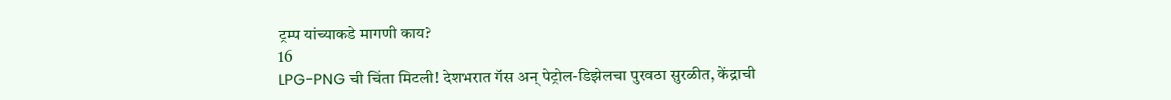ट्रम्प यांच्याकडे मागणी काय?
16
LPG-PNG ची चिंता मिटली! देशभरात गॅस अन् पेट्रोल-डिझेलचा पुरवठा सुरळीत, केंद्राची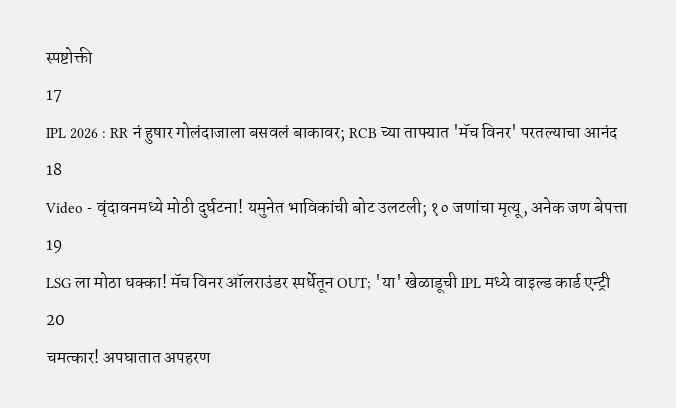स्पष्टोक्ती
17
IPL 2026 : RR नं हुषार गोलंदाजाला बसवलं बाकावर; RCB च्या ताफ्यात 'मॅच विनर' परतल्याचा आनंद
18
Video - वृंदावनमध्ये मोठी दुर्घटना! यमुनेत भाविकांची बोट उलटली; १० जणांचा मृत्यू, अनेक जण बेपत्ता
19
LSG ला मोठा धक्का! मॅच विनर ऑलराउंडर स्पर्धेतून OUT; 'या' खेळाडूची IPL मध्ये वाइल्ड कार्ड एन्ट्री
20
चमत्कार! अपघातात अपहरण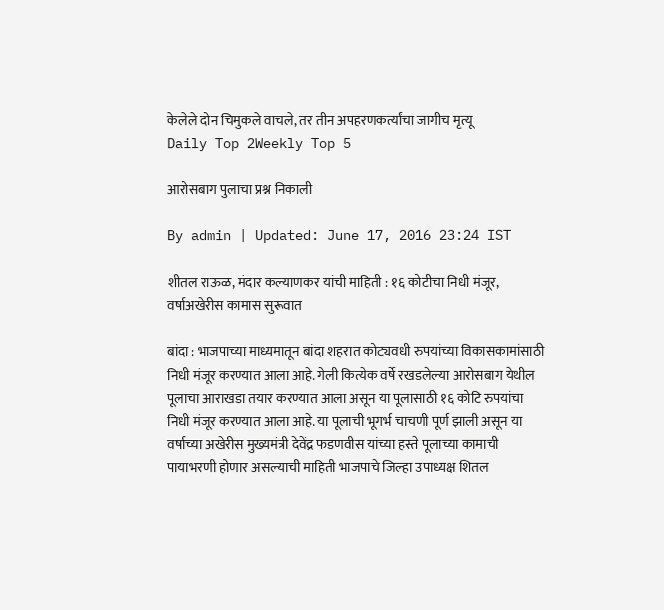केलेले दोन चिमुकले वाचले, तर तीन अपहरणकर्त्यांचा जागीच मृत्यू
Daily Top 2Weekly Top 5

आरोसबाग पुलाचा प्रश्न निकाली

By admin | Updated: June 17, 2016 23:24 IST

शीतल राऊळ, मंदार कल्याणकर यांची माहिती : १६ कोटीचा निधी मंजूर, वर्षाअखेरीस कामास सुरूवात

बांदा : भाजपाच्या माध्यमातून बांदा शहरात कोट्यवधी रुपयांच्या विकासकामांसाठी निधी मंजूर करण्यात आला आहे. गेली कित्येक वर्षे रखडलेल्या आरोसबाग येथील पूलाचा आराखडा तयार करण्यात आला असून या पूलासाठी १६ कोटि रुपयांचा निधी मंजूर करण्यात आला आहे. या पूलाची भूगर्भ चाचणी पूर्ण झाली असून या वर्षाच्या अखेरीस मुख्यमंत्री देवेंद्र फडणवीस यांच्या हस्ते पूलाच्या कामाची पायाभरणी होणार असल्याची माहिती भाजपाचे जिल्हा उपाध्यक्ष शितल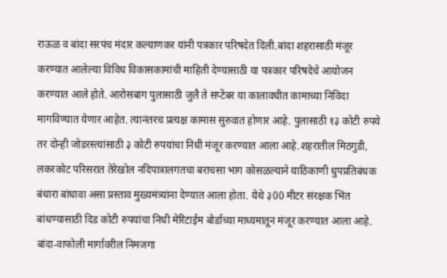राऊळ व बांदा सरपंच मंदार कल्याणकर यांनी पत्रकार परिषदेत दिली.बांदा शहरासाठी मंजूर करण्यात आलेल्या विविध विकासकामांची माहिती देण्यासाठी या पत्रकार परिषदेचे आयोजन करण्यात आले होते. आरोसबाग पुलासाठी जुलै ते सप्टेंबर या कालावधीत कामाच्या निविदा मागविण्यात येणार आहेत. त्यानंतरच प्रत्यक्ष कामास सुरुवात होणार आहे. पुलासाठी १३ कोटी रुपये तर दोन्ही जोडरस्त्यांसाठी ३ कोटी रुपयांचा निधी मंजूर करण्यात आला आहे.शहरातील मिठगुडी, लकरकोट परिसरात तेरेखोल नदिपात्रालगतचा बराचसा भाग कोसळल्याने याठिकाणी धुपप्रतिबंधक बंधारा बांधावा असा प्रस्ताव मुख्यमंत्र्यांना देण्यात आला होता. येथे ३00 मीटर संरक्षक भिंत बांधण्यासाठी दिड कोटी रुपयांचा निधी मेरिटाईम बोर्डाच्या माध्यमातून मंजूर करण्यात आला आहे. बांदा-वाफोली मार्गावरील निमजगा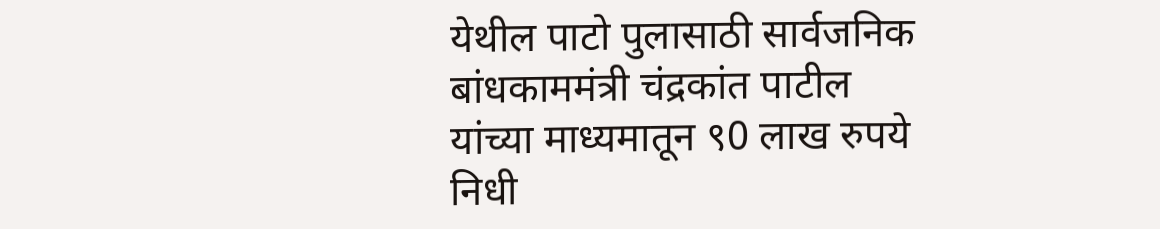येथील पाटो पुलासाठी सार्वजनिक बांधकाममंत्री चंद्रकांत पाटील यांच्या माध्यमातून ९0 लाख रुपये निधी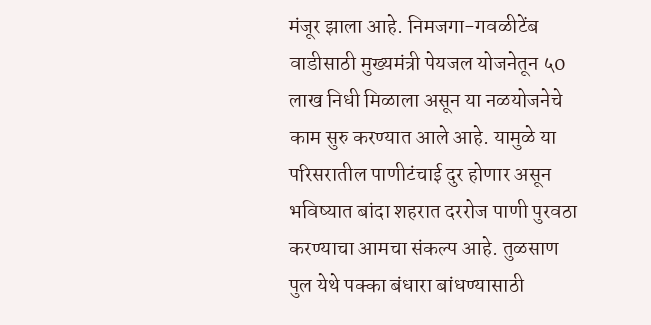मंजूर झाला आहे. निमजगा-गवळीटेंब वाडीसाठी मुख्यमंत्री पेयजल योजनेतून ५0 लाख निधी मिळाला असून या नळयोजनेचे काम सुरु करण्यात आले आहे. यामुळे या परिसरातील पाणीटंचाई दुर होणार असून भविष्यात बांदा शहरात दररोज पाणी पुरवठा करण्याचा आमचा संकल्प आहे. तुळसाण पुल येथे पक्का बंधारा बांधण्यासाठी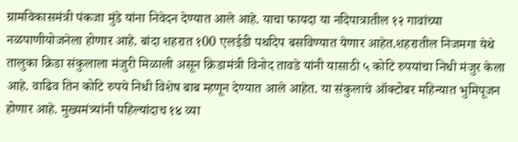ग्रामविकासमंत्री पंकजा मुंडे यांना निवेदन देण्यात आले आहे. याचा फायदा या नदिपात्रातील १२ गावांच्या नळपाणीयोजनेला होणार आहे. बांदा शहरात १00 एलईडी पथदिप बसविण्यात येणार आहेत.शहरातील निजमगा येथे तालुका क्रिडा संकुलाला मंजुरी मिळाली असून क्रिडामंत्री विनोद तावडे यांनी यासाठी ५ कोटि रुपयांचा निधी मंजुर केला आहे. वाढिव तिन कोटि रुपये निधी विशेष बाब म्हणून देण्यात आले आहेत. या संकुलाचे ऑक्टोबर महिन्यात भुमिपूजन होणार आहे. मुख्यमंत्र्यांनी पहिल्यांदाच १४ व्या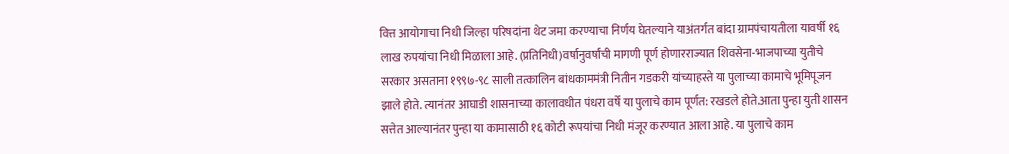वित्त आयोगाचा निधी जिल्हा परिषदांना थेट जमा करण्याचा निर्णय घेतल्याने याअंतर्गत बांदा ग्रामपंचायतीला यावर्षी १६ लाख रुपयांचा निधी मिळाला आहे. (प्रतिनिधी)वर्षानुवर्षांची मागणी पूर्ण होणारराज्यात शिवसेना-भाजपाच्या युतीचे सरकार असताना १९९७-९८ साली तत्कालिन बांधकाममंत्री नितीन गडकरी यांच्याहस्ते या पुलाच्या कामाचे भूमिपूजन झाले होते. त्यानंतर आघाडी शासनाच्या कालावधीत पंधरा वर्षे या पुलाचे काम पूर्णत: रखडले होते.आता पुन्हा युती शासन सत्तेत आल्यानंतर पुन्हा या कामासाठी १६ कोटी रूपयांचा निधी मंजूर करण्यात आला आहे. या पुलाचे काम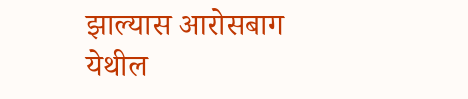झाल्यास आरोसबाग येथील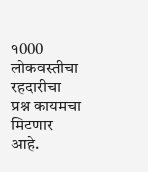१000 लोकवस्तीचा रहदारीचा प्रश्न कायमचा मिटणार आहे.